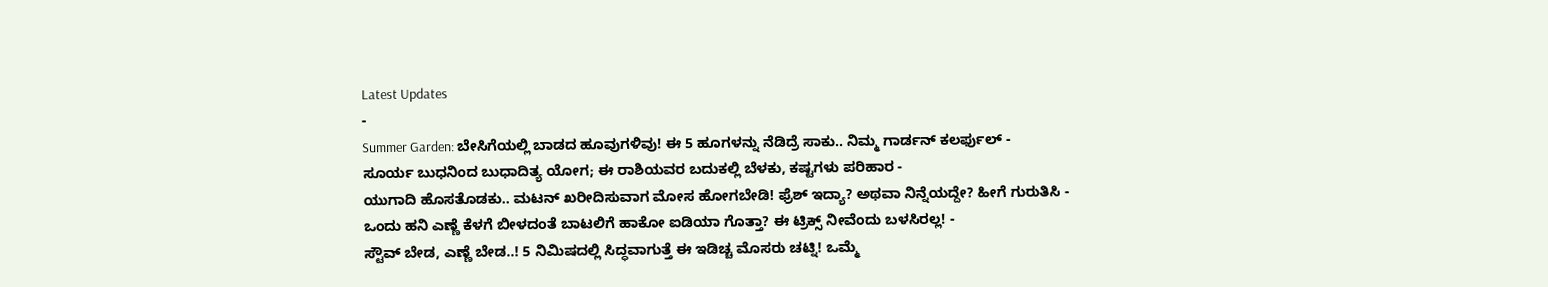Latest Updates
-
Summer Garden: ಬೇಸಿಗೆಯಲ್ಲಿ ಬಾಡದ ಹೂವುಗಳಿವು! ಈ 5 ಹೂಗಳನ್ನು ನೆಡಿದ್ರೆ ಸಾಕು.. ನಿಮ್ಮ ಗಾರ್ಡನ್ ಕಲರ್ಫುಲ್ -
ಸೂರ್ಯ ಬುಧನಿಂದ ಬುಧಾದಿತ್ಯ ಯೋಗ; ಈ ರಾಶಿಯವರ ಬದುಕಲ್ಲಿ ಬೆಳಕು, ಕಷ್ಟಗಳು ಪರಿಹಾರ -
ಯುಗಾದಿ ಹೊಸತೊಡಕು.. ಮಟನ್ ಖರೀದಿಸುವಾಗ ಮೋಸ ಹೋಗಬೇಡಿ! ಫ್ರೆಶ್ ಇದ್ಯಾ? ಅಥವಾ ನಿನ್ನೆಯದ್ದೇ? ಹೀಗೆ ಗುರುತಿಸಿ -
ಒಂದು ಹನಿ ಎಣ್ಣೆ ಕೆಳಗೆ ಬೀಳದಂತೆ ಬಾಟಲಿಗೆ ಹಾಕೋ ಐಡಿಯಾ ಗೊತ್ತಾ? ಈ ಟ್ರಿಕ್ಸ್ ನೀವೆಂದು ಬಳಸಿರಲ್ಲ! -
ಸ್ಟೌವ್ ಬೇಡ, ಎಣ್ಣೆ ಬೇಡ..! 5 ನಿಮಿಷದಲ್ಲಿ ಸಿದ್ಧವಾಗುತ್ತೆ ಈ ಇಡಿಚ್ಚ ಮೊಸರು ಚಟ್ನಿ! ಒಮ್ಮೆ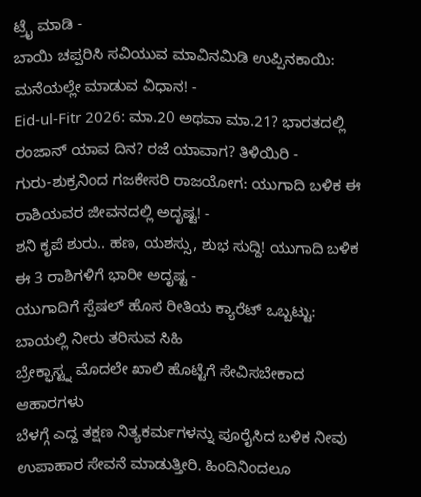ಟ್ರೈ ಮಾಡಿ -
ಬಾಯಿ ಚಪ್ಪರಿಸಿ ಸವಿಯುವ ಮಾವಿನಮಿಡಿ ಉಪ್ಪಿನಕಾಯಿ: ಮನೆಯಲ್ಲೇ ಮಾಡುವ ವಿಧಾನ! -
Eid-ul-Fitr 2026: ಮಾ.20 ಅಥವಾ ಮಾ.21? ಭಾರತದಲ್ಲಿ ರಂಜಾನ್ ಯಾವ ದಿನ? ರಜೆ ಯಾವಾಗ? ತಿಳಿಯಿರಿ -
ಗುರು-ಶುಕ್ರನಿಂದ ಗಜಕೇಸರಿ ರಾಜಯೋಗ: ಯುಗಾದಿ ಬಳಿಕ ಈ ರಾಶಿಯವರ ಜೀವನದಲ್ಲಿ ಅದೃಷ್ಟ! -
ಶನಿ ಕೃಪೆ ಶುರು.. ಹಣ, ಯಶಸ್ಸು, ಶುಭ ಸುದ್ದಿ! ಯುಗಾದಿ ಬಳಿಕ ಈ 3 ರಾಶಿಗಳಿಗೆ ಭಾರೀ ಅದೃಷ್ಟ -
ಯುಗಾದಿಗೆ ಸ್ಪೆಷಲ್ ಹೊಸ ರೀತಿಯ ಕ್ಯಾರೆಟ್ ಒಬ್ಬಟ್ಟು: ಬಾಯಲ್ಲಿ ನೀರು ತರಿಸುವ ಸಿಹಿ
ಬ್ರೇಕ್ಫಾಸ್ಟ್ನ ಮೊದಲೇ ಖಾಲಿ ಹೊಟ್ಟೆಗೆ ಸೇವಿಸಬೇಕಾದ ಆಹಾರಗಳು
ಬೆಳಗ್ಗೆ ಎದ್ದ ತಕ್ಷಣ ನಿತ್ಯಕರ್ಮಗಳನ್ನು ಪೂರೈಸಿದ ಬಳಿಕ ನೀವು ಉಪಾಹಾರ ಸೇವನೆ ಮಾಡುತ್ತೀರಿ. ಹಿಂದಿನಿಂದಲೂ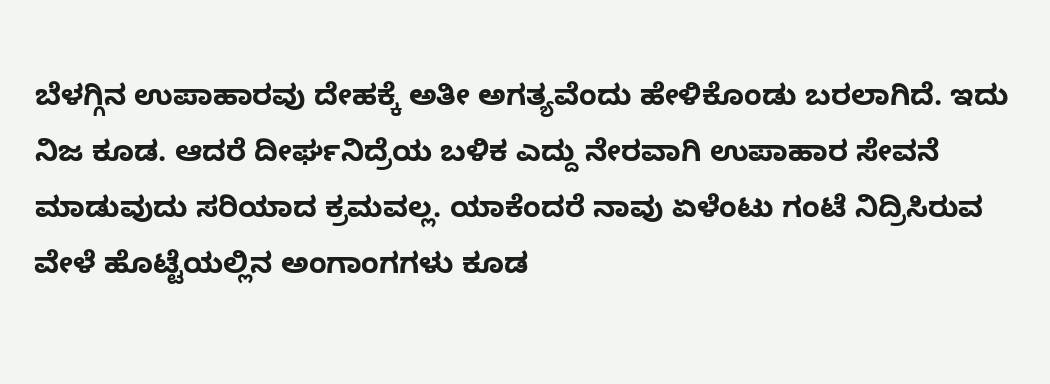ಬೆಳಗ್ಗಿನ ಉಪಾಹಾರವು ದೇಹಕ್ಕೆ ಅತೀ ಅಗತ್ಯವೆಂದು ಹೇಳಿಕೊಂಡು ಬರಲಾಗಿದೆ. ಇದು ನಿಜ ಕೂಡ. ಆದರೆ ದೀರ್ಘನಿದ್ರೆಯ ಬಳಿಕ ಎದ್ದು ನೇರವಾಗಿ ಉಪಾಹಾರ ಸೇವನೆ ಮಾಡುವುದು ಸರಿಯಾದ ಕ್ರಮವಲ್ಲ. ಯಾಕೆಂದರೆ ನಾವು ಏಳೆಂಟು ಗಂಟೆ ನಿದ್ರಿಸಿರುವ ವೇಳೆ ಹೊಟ್ಟೆಯಲ್ಲಿನ ಅಂಗಾಂಗಗಳು ಕೂಡ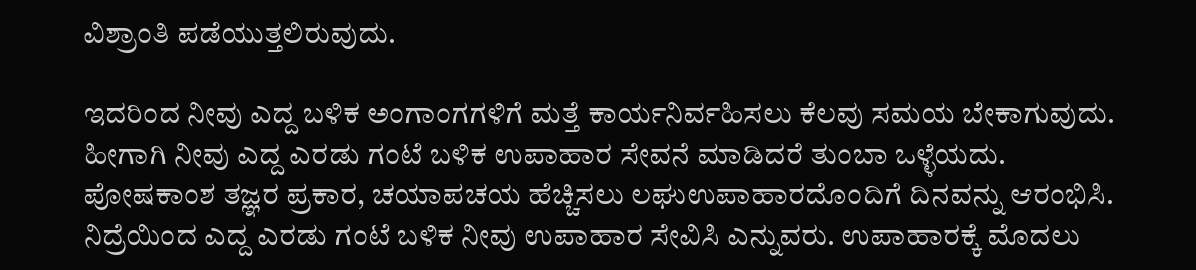ವಿಶ್ರಾಂತಿ ಪಡೆಯುತ್ತಲಿರುವುದು.

ಇದರಿಂದ ನೀವು ಎದ್ದ ಬಳಿಕ ಅಂಗಾಂಗಗಳಿಗೆ ಮತ್ತೆ ಕಾರ್ಯನಿರ್ವಹಿಸಲು ಕೆಲವು ಸಮಯ ಬೇಕಾಗುವುದು. ಹೀಗಾಗಿ ನೀವು ಎದ್ದ ಎರಡು ಗಂಟೆ ಬಳಿಕ ಉಪಾಹಾರ ಸೇವನೆ ಮಾಡಿದರೆ ತುಂಬಾ ಒಳ್ಳೆಯದು. ಪೋಷಕಾಂಶ ತಜ್ಞರ ಪ್ರಕಾರ, ಚಯಾಪಚಯ ಹೆಚ್ಚಿಸಲು ಲಘುಉಪಾಹಾರದೊಂದಿಗೆ ದಿನವನ್ನು ಆರಂಭಿಸಿ. ನಿದ್ರೆಯಿಂದ ಎದ್ದ ಎರಡು ಗಂಟೆ ಬಳಿಕ ನೀವು ಉಪಾಹಾರ ಸೇವಿಸಿ ಎನ್ನುವರು. ಉಪಾಹಾರಕ್ಕೆ ಮೊದಲು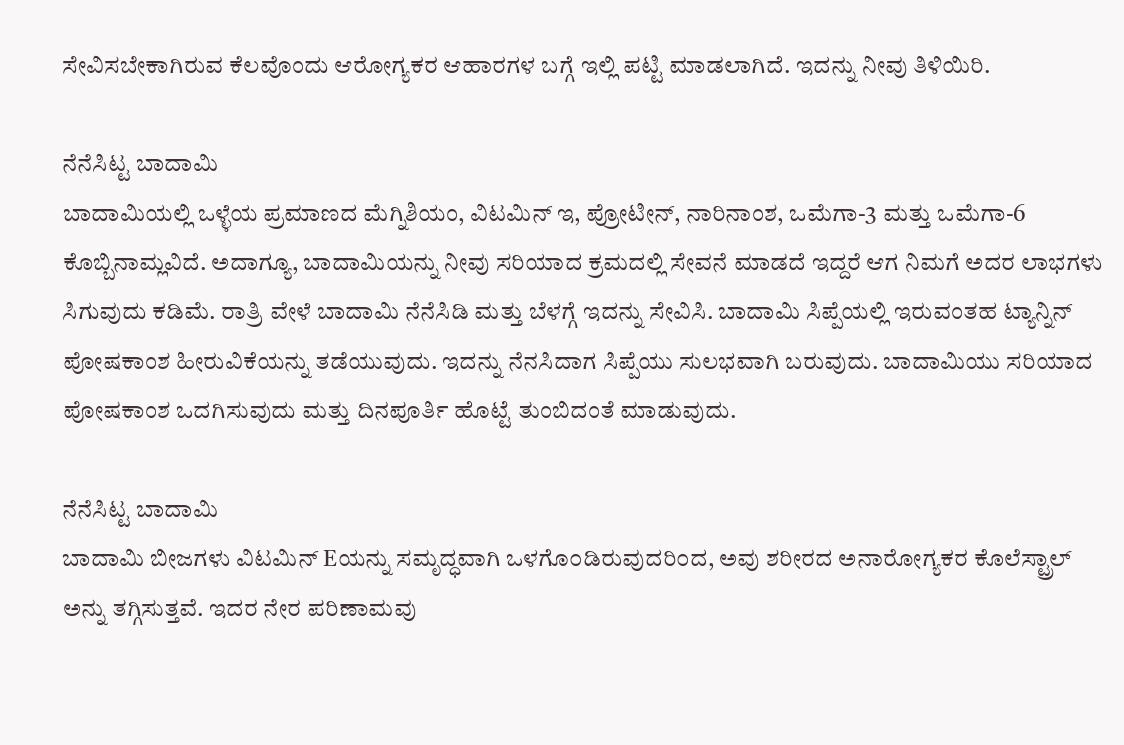ಸೇವಿಸಬೇಕಾಗಿರುವ ಕೆಲವೊಂದು ಆರೋಗ್ಯಕರ ಆಹಾರಗಳ ಬಗ್ಗೆ ಇಲ್ಲಿ ಪಟ್ಟಿ ಮಾಡಲಾಗಿದೆ. ಇದನ್ನು ನೀವು ತಿಳಿಯಿರಿ.

ನೆನೆಸಿಟ್ಟ ಬಾದಾಮಿ
ಬಾದಾಮಿಯಲ್ಲಿ ಒಳ್ಳೆಯ ಪ್ರಮಾಣದ ಮೆಗ್ನಿಶಿಯಂ, ವಿಟಮಿನ್ ಇ, ಪ್ರೋಟೀನ್, ನಾರಿನಾಂಶ, ಒಮೆಗಾ-3 ಮತ್ತು ಒಮೆಗಾ-6 ಕೊಬ್ಬಿನಾಮ್ಲವಿದೆ. ಅದಾಗ್ಯೂ, ಬಾದಾಮಿಯನ್ನು ನೀವು ಸರಿಯಾದ ಕ್ರಮದಲ್ಲಿ ಸೇವನೆ ಮಾಡದೆ ಇದ್ದರೆ ಆಗ ನಿಮಗೆ ಅದರ ಲಾಭಗಳು ಸಿಗುವುದು ಕಡಿಮೆ. ರಾತ್ರಿ ವೇಳೆ ಬಾದಾಮಿ ನೆನೆಸಿಡಿ ಮತ್ತು ಬೆಳಗ್ಗೆ ಇದನ್ನು ಸೇವಿಸಿ. ಬಾದಾಮಿ ಸಿಪ್ಪೆಯಲ್ಲಿ ಇರುವಂತಹ ಟ್ಯಾನ್ನಿನ್ ಪೋಷಕಾಂಶ ಹೀರುವಿಕೆಯನ್ನು ತಡೆಯುವುದು. ಇದನ್ನು ನೆನಸಿದಾಗ ಸಿಪ್ಪೆಯು ಸುಲಭವಾಗಿ ಬರುವುದು. ಬಾದಾಮಿಯು ಸರಿಯಾದ ಪೋಷಕಾಂಶ ಒದಗಿಸುವುದು ಮತ್ತು ದಿನಪೂರ್ತಿ ಹೊಟ್ಟೆ ತುಂಬಿದಂತೆ ಮಾಡುವುದು.

ನೆನೆಸಿಟ್ಟ ಬಾದಾಮಿ
ಬಾದಾಮಿ ಬೀಜಗಳು ವಿಟಮಿನ್ Eಯನ್ನು ಸಮೃದ್ಧವಾಗಿ ಒಳಗೊ೦ಡಿರುವುದರಿ೦ದ, ಅವು ಶರೀರದ ಅನಾರೋಗ್ಯಕರ ಕೊಲೆಸ್ಟ್ರಾಲ್ ಅನ್ನು ತಗ್ಗಿಸುತ್ತವೆ. ಇದರ ನೇರ ಪರಿಣಾಮವು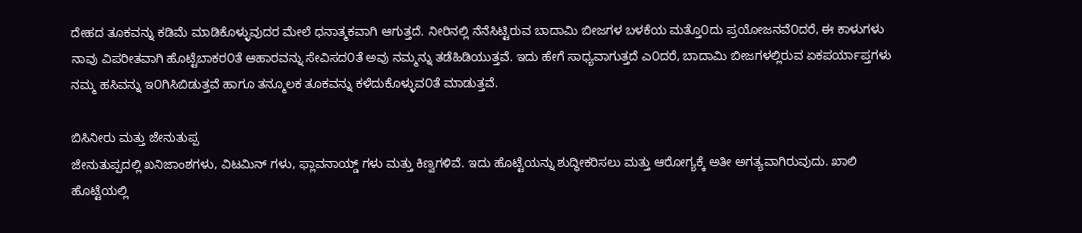ದೇಹದ ತೂಕವನ್ನು ಕಡಿಮೆ ಮಾಡಿಕೊಳ್ಳುವುದರ ಮೇಲೆ ಧನಾತ್ಮಕವಾಗಿ ಆಗುತ್ತದೆ. ನೀರಿನಲ್ಲಿ ನೆನೆಸಿಟ್ಟಿರುವ ಬಾದಾಮಿ ಬೀಜಗಳ ಬಳಕೆಯ ಮತ್ತೊ೦ದು ಪ್ರಯೋಜನವೆ೦ದರೆ, ಈ ಕಾಳುಗಳು ನಾವು ವಿಪರೀತವಾಗಿ ಹೊಟ್ಟೆಬಾಕರ೦ತೆ ಆಹಾರವನ್ನು ಸೇವಿಸದ೦ತೆ ಅವು ನಮ್ಮನ್ನು ತಡೆಹಿಡಿಯುತ್ತವೆ. ಇದು ಹೇಗೆ ಸಾಧ್ಯವಾಗುತ್ತದೆ ಎ೦ದರೆ, ಬಾದಾಮಿ ಬೀಜಗಳಲ್ಲಿರುವ ಏಕಪರ್ಯಾಪ್ತಗಳು ನಮ್ಮ ಹಸಿವನ್ನು ಇ೦ಗಿಸಿಬಿಡುತ್ತವೆ ಹಾಗೂ ತನ್ಮೂಲಕ ತೂಕವನ್ನು ಕಳೆದುಕೊಳ್ಳುವ೦ತೆ ಮಾಡುತ್ತವೆ.

ಬಿಸಿನೀರು ಮತ್ತು ಜೇನುತುಪ್ಪ
ಜೇನುತುಪ್ಪದಲ್ಲಿ ಖನಿಜಾಂಶಗಳು, ವಿಟಮಿನ್ ಗಳು, ಫ್ಲಾವನಾಯ್ಡ್ ಗಳು ಮತ್ತು ಕಿಣ್ವಗಳಿವೆ. ಇದು ಹೊಟ್ಟೆಯನ್ನು ಶುದ್ಧೀಕರಿಸಲು ಮತ್ತು ಆರೋಗ್ಯಕ್ಕೆ ಅತೀ ಅಗತ್ಯವಾಗಿರುವುದು. ಖಾಲಿ ಹೊಟ್ಟೆಯಲ್ಲಿ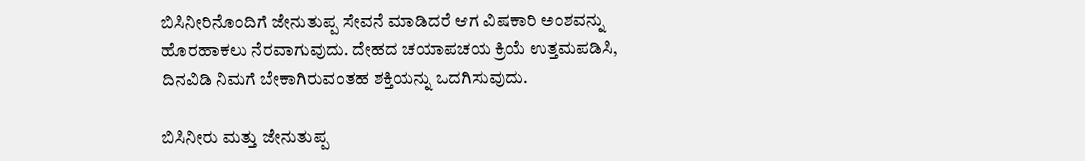ಬಿಸಿನೀರಿನೊಂದಿಗೆ ಜೇನುತುಪ್ಪ ಸೇವನೆ ಮಾಡಿದರೆ ಆಗ ವಿಷಕಾರಿ ಅಂಶವನ್ನು ಹೊರಹಾಕಲು ನೆರವಾಗುವುದು. ದೇಹದ ಚಯಾಪಚಯ ಕ್ರಿಯೆ ಉತ್ತಮಪಡಿಸಿ, ದಿನವಿಡಿ ನಿಮಗೆ ಬೇಕಾಗಿರುವಂತಹ ಶಕ್ತಿಯನ್ನು ಒದಗಿಸುವುದು.

ಬಿಸಿನೀರು ಮತ್ತು ಜೇನುತುಪ್ಪ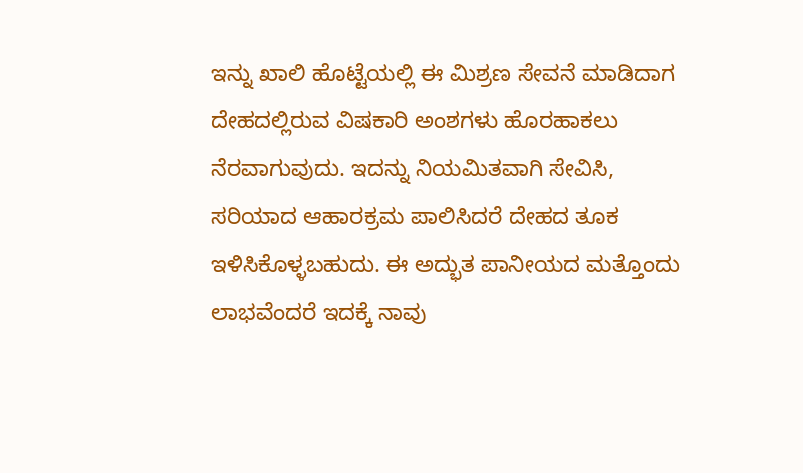ಇನ್ನು ಖಾಲಿ ಹೊಟ್ಟೆಯಲ್ಲಿ ಈ ಮಿಶ್ರಣ ಸೇವನೆ ಮಾಡಿದಾಗ ದೇಹದಲ್ಲಿರುವ ವಿಷಕಾರಿ ಅಂಶಗಳು ಹೊರಹಾಕಲು ನೆರವಾಗುವುದು. ಇದನ್ನು ನಿಯಮಿತವಾಗಿ ಸೇವಿಸಿ, ಸರಿಯಾದ ಆಹಾರಕ್ರಮ ಪಾಲಿಸಿದರೆ ದೇಹದ ತೂಕ ಇಳಿಸಿಕೊಳ್ಳಬಹುದು. ಈ ಅದ್ಭುತ ಪಾನೀಯದ ಮತ್ತೊಂದು ಲಾಭವೆಂದರೆ ಇದಕ್ಕೆ ನಾವು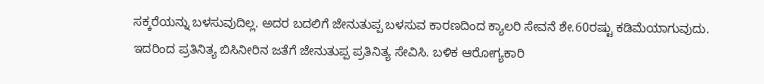ಸಕ್ಕರೆಯನ್ನು ಬಳಸುವುದಿಲ್ಲ. ಅದರ ಬದಲಿಗೆ ಜೇನುತುಪ್ಪ ಬಳಸುವ ಕಾರಣದಿಂದ ಕ್ಯಾಲರಿ ಸೇವನೆ ಶೇ.60ರಷ್ಟು ಕಡಿಮೆಯಾಗುವುದು. ಇದರಿಂದ ಪ್ರತಿನಿತ್ಯ ಬಿಸಿನೀರಿನ ಜತೆಗೆ ಜೇನುತುಪ್ಪ ಪ್ರತಿನಿತ್ಯ ಸೇವಿಸಿ. ಬಳಿಕ ಆರೋಗ್ಯಕಾರಿ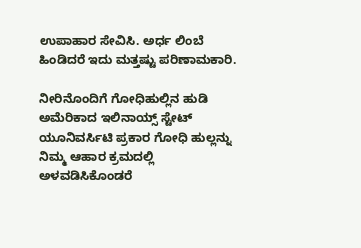ಉಪಾಹಾರ ಸೇವಿಸಿ. ಅರ್ಧ ಲಿಂಬೆ ಹಿಂಡಿದರೆ ಇದು ಮತ್ತಷ್ಟು ಪರಿಣಾಮಕಾರಿ.

ನೀರಿನೊಂದಿಗೆ ಗೋಧಿಹುಲ್ಲಿನ ಹುಡಿ
ಅಮೆರಿಕಾದ ಇಲಿನಾಯ್ಸ್ ಸ್ಟೇಟ್ ಯೂನಿವರ್ಸಿಟಿ ಪ್ರಕಾರ ಗೋಧಿ ಹುಲ್ಲನ್ನು ನಿಮ್ಮ ಆಹಾರ ಕ್ರಮದಲ್ಲಿ ಅಳವಡಿಸಿಕೊಂಡರೆ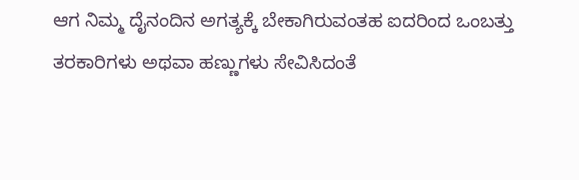ಆಗ ನಿಮ್ಮ ದೈನಂದಿನ ಅಗತ್ಯಕ್ಕೆ ಬೇಕಾಗಿರುವಂತಹ ಐದರಿಂದ ಒಂಬತ್ತು ತರಕಾರಿಗಳು ಅಥವಾ ಹಣ್ಣುಗಳು ಸೇವಿಸಿದಂತೆ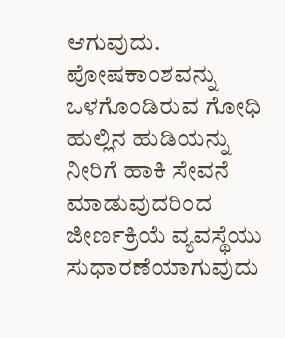ಆಗುವುದು. ಪೋಷಕಾಂಶವನ್ನು ಒಳಗೊಂಡಿರುವ ಗೋಧಿ ಹುಲ್ಲಿನ ಹುಡಿಯನ್ನು ನೀರಿಗೆ ಹಾಕಿ ಸೇವನೆ ಮಾಡುವುದರಿಂದ ಜೀರ್ಣಕ್ರಿಯೆ ವ್ಯವಸ್ಥೆಯು ಸುಧಾರಣೆಯಾಗುವುದು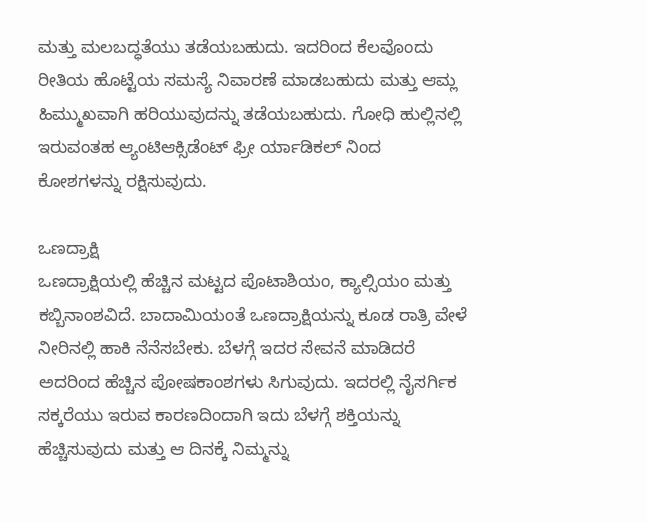ಮತ್ತು ಮಲಬದ್ಧತೆಯು ತಡೆಯಬಹುದು. ಇದರಿಂದ ಕೆಲವೊಂದು ರೀತಿಯ ಹೊಟ್ಟೆಯ ಸಮಸ್ಯೆ ನಿವಾರಣೆ ಮಾಡಬಹುದು ಮತ್ತು ಆಮ್ಲ ಹಿಮ್ಮುಖವಾಗಿ ಹರಿಯುವುದನ್ನು ತಡೆಯಬಹುದು. ಗೋಧಿ ಹುಲ್ಲಿನಲ್ಲಿ ಇರುವಂತಹ ಆ್ಯಂಟಿಆಕ್ಸಿಡೆಂಟ್ ಫ್ರೀ ರ್ಯಾಡಿಕಲ್ ನಿಂದ ಕೋಶಗಳನ್ನು ರಕ್ಷಿಸುವುದು.

ಒಣದ್ರಾಕ್ಷಿ
ಒಣದ್ರಾಕ್ಷಿಯಲ್ಲಿ ಹೆಚ್ಚಿನ ಮಟ್ಟದ ಪೊಟಾಶಿಯಂ, ಕ್ಯಾಲ್ಸಿಯಂ ಮತ್ತು ಕಬ್ಬಿನಾಂಶವಿದೆ. ಬಾದಾಮಿಯಂತೆ ಒಣದ್ರಾಕ್ಷಿಯನ್ನು ಕೂಡ ರಾತ್ರಿ ವೇಳೆ ನೀರಿನಲ್ಲಿ ಹಾಕಿ ನೆನೆಸಬೇಕು. ಬೆಳಗ್ಗೆ ಇದರ ಸೇವನೆ ಮಾಡಿದರೆ ಅದರಿಂದ ಹೆಚ್ಚಿನ ಪೋಷಕಾಂಶಗಳು ಸಿಗುವುದು. ಇದರಲ್ಲಿ ನೈಸರ್ಗಿಕ ಸಕ್ಕರೆಯು ಇರುವ ಕಾರಣದಿಂದಾಗಿ ಇದು ಬೆಳಗ್ಗೆ ಶಕ್ತಿಯನ್ನು ಹೆಚ್ಚಿಸುವುದು ಮತ್ತು ಆ ದಿನಕ್ಕೆ ನಿಮ್ಮನ್ನು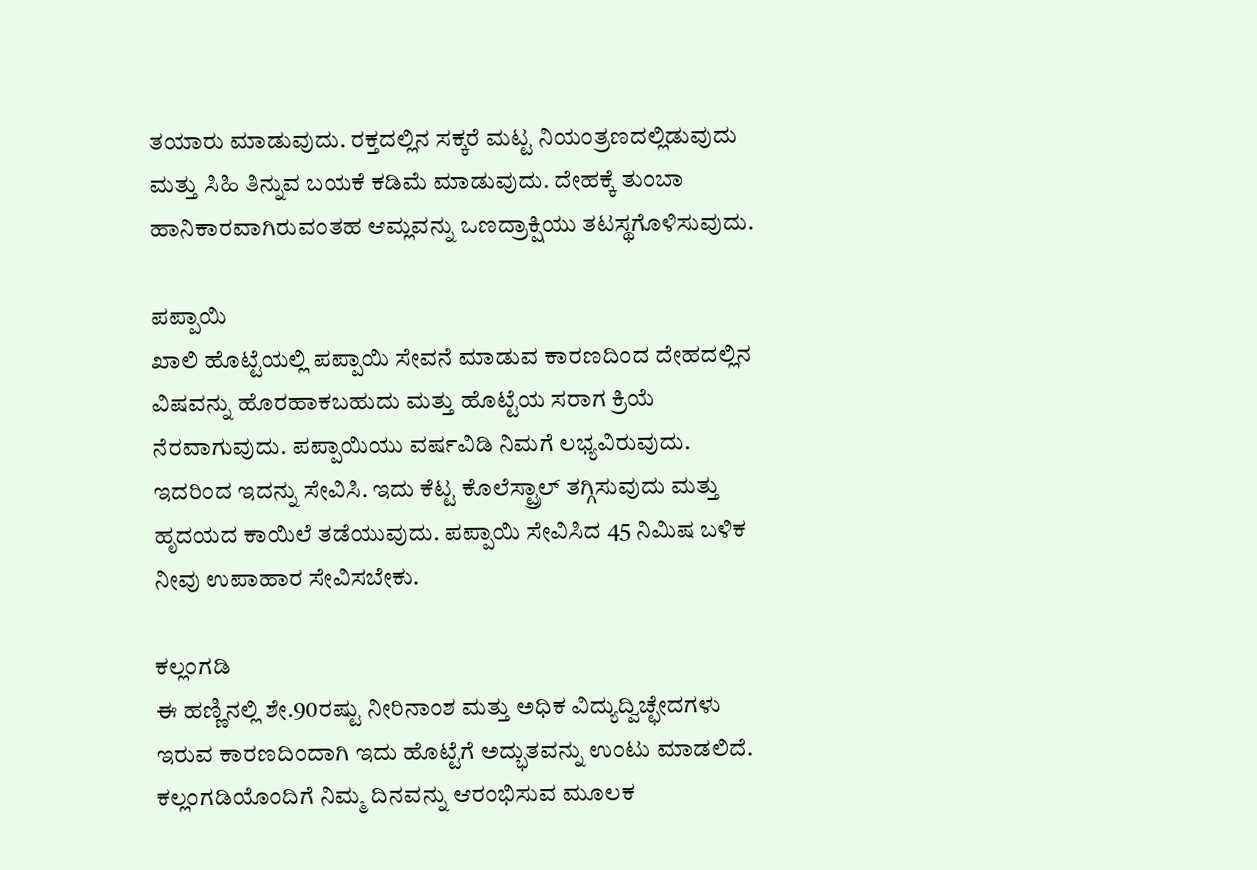ತಯಾರು ಮಾಡುವುದು. ರಕ್ತದಲ್ಲಿನ ಸಕ್ಕರೆ ಮಟ್ಟ ನಿಯಂತ್ರಣದಲ್ಲಿಡುವುದು ಮತ್ತು ಸಿಹಿ ತಿನ್ನುವ ಬಯಕೆ ಕಡಿಮೆ ಮಾಡುವುದು. ದೇಹಕ್ಕೆ ತುಂಬಾ ಹಾನಿಕಾರವಾಗಿರುವಂತಹ ಆಮ್ಲವನ್ನು ಒಣದ್ರಾಕ್ಷಿಯು ತಟಸ್ಥಗೊಳಿಸುವುದು.

ಪಪ್ಪಾಯಿ
ಖಾಲಿ ಹೊಟ್ಟೆಯಲ್ಲಿ ಪಪ್ಪಾಯಿ ಸೇವನೆ ಮಾಡುವ ಕಾರಣದಿಂದ ದೇಹದಲ್ಲಿನ ವಿಷವನ್ನು ಹೊರಹಾಕಬಹುದು ಮತ್ತು ಹೊಟ್ಟೆಯ ಸರಾಗ ಕ್ರಿಯೆ ನೆರವಾಗುವುದು. ಪಪ್ಪಾಯಿಯು ವರ್ಷವಿಡಿ ನಿಮಗೆ ಲಭ್ಯವಿರುವುದು. ಇದರಿಂದ ಇದನ್ನು ಸೇವಿಸಿ. ಇದು ಕೆಟ್ಟ ಕೊಲೆಸ್ಟ್ರಾಲ್ ತಗ್ಗಿಸುವುದು ಮತ್ತು ಹೃದಯದ ಕಾಯಿಲೆ ತಡೆಯುವುದು. ಪಪ್ಪಾಯಿ ಸೇವಿಸಿದ 45 ನಿಮಿಷ ಬಳಿಕ ನೀವು ಉಪಾಹಾರ ಸೇವಿಸಬೇಕು.

ಕಲ್ಲಂಗಡಿ
ಈ ಹಣ್ಣಿನಲ್ಲಿ ಶೇ.90ರಷ್ಟು ನೀರಿನಾಂಶ ಮತ್ತು ಅಧಿಕ ವಿದ್ಯುದ್ವಿಚ್ಛೇದಗಳು ಇರುವ ಕಾರಣದಿಂದಾಗಿ ಇದು ಹೊಟ್ಟೆಗೆ ಅದ್ಭುತವನ್ನು ಉಂಟು ಮಾಡಲಿದೆ. ಕಲ್ಲಂಗಡಿಯೊಂದಿಗೆ ನಿಮ್ಮ ದಿನವನ್ನು ಆರಂಭಿಸುವ ಮೂಲಕ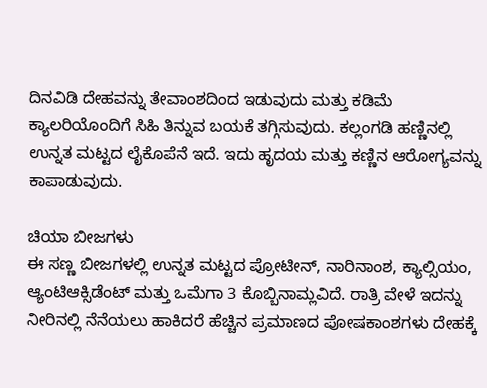ದಿನವಿಡಿ ದೇಹವನ್ನು ತೇವಾಂಶದಿಂದ ಇಡುವುದು ಮತ್ತು ಕಡಿಮೆ ಕ್ಯಾಲರಿಯೊಂದಿಗೆ ಸಿಹಿ ತಿನ್ನುವ ಬಯಕೆ ತಗ್ಗಿಸುವುದು. ಕಲ್ಲಂಗಡಿ ಹಣ್ಣಿನಲ್ಲಿ ಉನ್ನತ ಮಟ್ಟದ ಲೈಕೊಪೆನೆ ಇದೆ. ಇದು ಹೃದಯ ಮತ್ತು ಕಣ್ಣಿನ ಆರೋಗ್ಯವನ್ನು ಕಾಪಾಡುವುದು.

ಚಿಯಾ ಬೀಜಗಳು
ಈ ಸಣ್ಣ ಬೀಜಗಳಲ್ಲಿ ಉನ್ನತ ಮಟ್ಟದ ಪ್ರೋಟೀನ್, ನಾರಿನಾಂಶ, ಕ್ಯಾಲ್ಸಿಯಂ, ಆ್ಯಂಟಿಆಕ್ಸಿಡೆಂಟ್ ಮತ್ತು ಒಮೆಗಾ 3 ಕೊಬ್ಬಿನಾಮ್ಲವಿದೆ. ರಾತ್ರಿ ವೇಳೆ ಇದನ್ನು ನೀರಿನಲ್ಲಿ ನೆನೆಯಲು ಹಾಕಿದರೆ ಹೆಚ್ಚಿನ ಪ್ರಮಾಣದ ಪೋಷಕಾಂಶಗಳು ದೇಹಕ್ಕೆ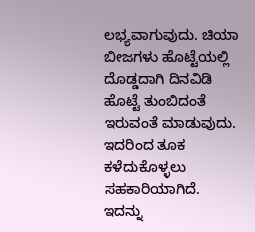ಲಭ್ಯವಾಗುವುದು. ಚಿಯಾ ಬೀಜಗಳು ಹೊಟ್ಟೆಯಲ್ಲಿ ದೊಡ್ಡದಾಗಿ ದಿನವಿಡಿ ಹೊಟ್ಟೆ ತುಂಬಿದಂತೆ ಇರುವಂತೆ ಮಾಡುವುದು. ಇದರಿಂದ ತೂಕ ಕಳೆದುಕೊಳ್ಳಲು ಸಹಕಾರಿಯಾಗಿದೆ. ಇದನ್ನು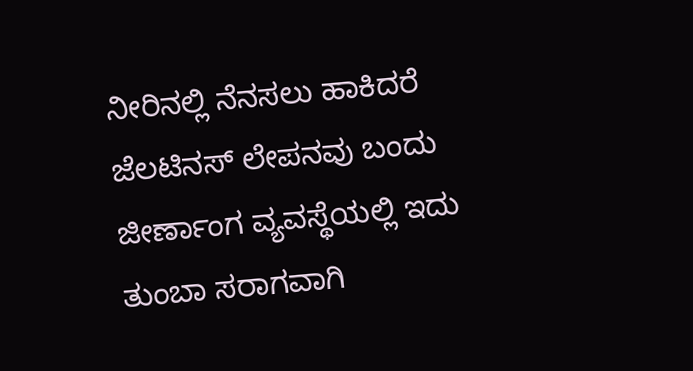ನೀರಿನಲ್ಲಿ ನೆನಸಲು ಹಾಕಿದರೆ ಜೆಲಟಿನಸ್ ಲೇಪನವು ಬಂದು ಜೀರ್ಣಾಂಗ ವ್ಯವಸ್ಥೆಯಲ್ಲಿ ಇದು ತುಂಬಾ ಸರಾಗವಾಗಿ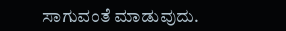ಸಾಗುವಂತೆ ಮಾಡುವುದು.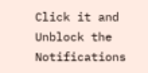Click it and Unblock the Notifications